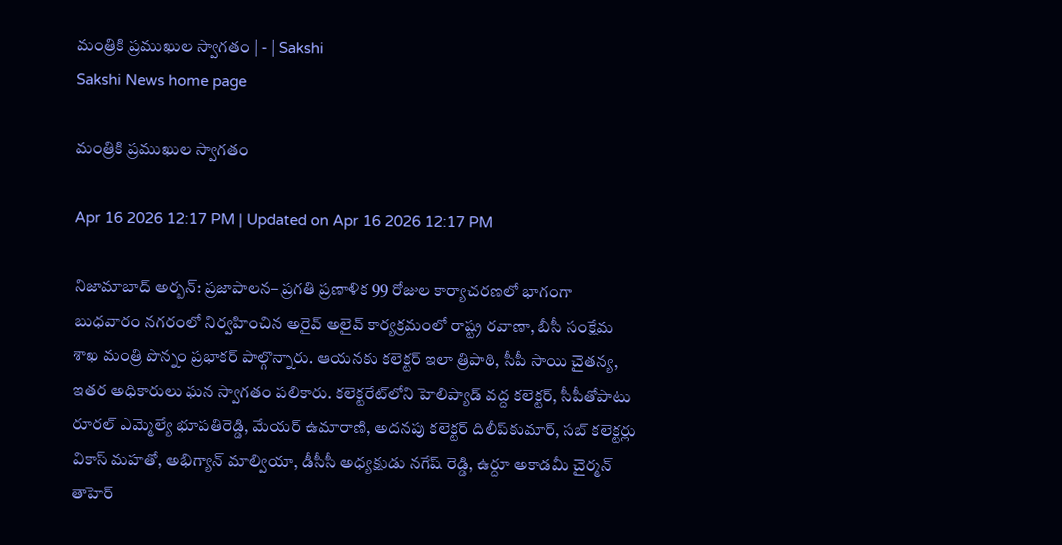మంత్రికి ప్రముఖుల స్వాగతం | - | Sakshi
Sakshi News home page

మంత్రికి ప్రముఖుల స్వాగతం

Apr 16 2026 12:17 PM | Updated on Apr 16 2026 12:17 PM

నిజామాబాద్‌ అర్బన్‌: ప్రజాపాలన– ప్రగతి ప్రణాళిక 99 రోజుల కార్యాచరణలో భాగంగా బుధవారం నగరంలో నిర్వహించిన అరైవ్‌ అలైవ్‌ కార్యక్రమంలో రాష్ట్ర రవాణా, బీసీ సంక్షేమ శాఖ మంత్రి పొన్నం ప్రభాకర్‌ పాల్గొన్నారు. ఆయనకు కలెక్టర్‌ ఇలా త్రిపాఠి, సీపీ సాయి చైతన్య, ఇతర అధికారులు ఘన స్వాగతం పలికారు. కలెక్టరేట్‌లోని హెలిప్యాడ్‌ వద్ద కలెక్టర్‌, సీపీతోపాటు రూరల్‌ ఎమ్మెల్యే భూపతిరెడ్డి, మేయర్‌ ఉమారాణి, అదనపు కలెక్టర్‌ దిలీప్‌కుమార్‌, సబ్‌ కలెక్టర్లు వికాస్‌ మహతో, అభిగ్యాన్‌ మాల్వియా, డీసీసీ అధ్యక్షుడు నగేష్‌ రెడ్డి, ఉర్దూ అకాడమీ చైర్మన్‌ తాహెర్‌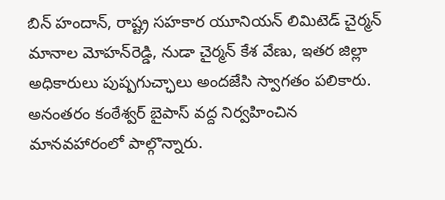బిన్‌ హందాన్‌, రాష్ట్ర సహకార యూనియన్‌ లిమిటెడ్‌ చైర్మన్‌ మానాల మోహన్‌రెడ్డి, నుడా చైర్మన్‌ కేశ వేణు, ఇతర జిల్లా అధికారులు పుష్పగుచ్ఛాలు అందజేసి స్వాగతం పలికారు. అనంతరం కంఠేశ్వర్‌ బైపాస్‌ వద్ద నిర్వహించిన మానవహారంలో పాల్గొన్నారు.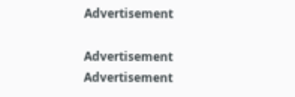Advertisement

Advertisement
Advertisement